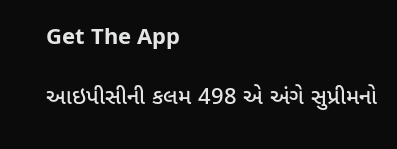Get The App

આઇપીસીની કલમ 498 એ અંગે સુપ્રીમનો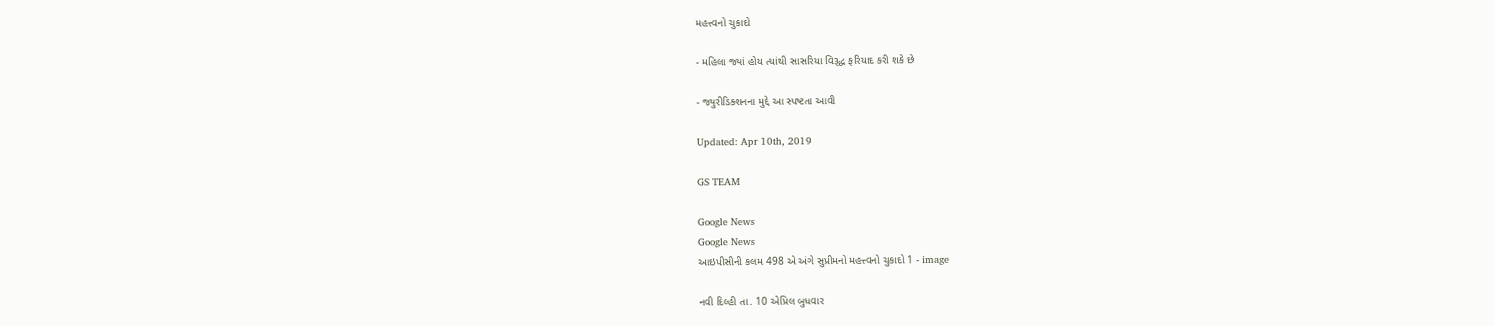મહત્ત્વનો ચુકાદો

- મહિલા જ્યાં હોય ત્યાંથી સાસરિયા વિરૂદ્ધ ફરિયાદ કરી શકે છે

- જ્યુરીડિક્શનના મુદ્દે આ સ્પષ્ટતા આવી

Updated: Apr 10th, 2019

GS TEAM

Google News
Google News
આઇપીસીની કલમ 498 એ અંગે સુપ્રીમનો મહત્ત્વનો ચુકાદો 1 - image

નવી દિલ્હી તા. 10 એપ્રિલ બુધવાર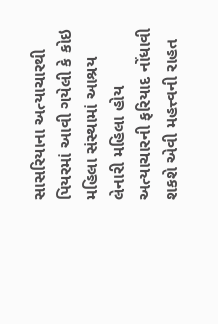સાસરિયાના અત્યાચારથી પિયરમાં આવી ગયેલી કે કોઇ મહિલા સંસ્થામાં આશ્રય લેનારી મહિલા હોય અત્યાચારની ફરિયાદ નોંધાવી શકશે એવી મહત્ત્વની રાહત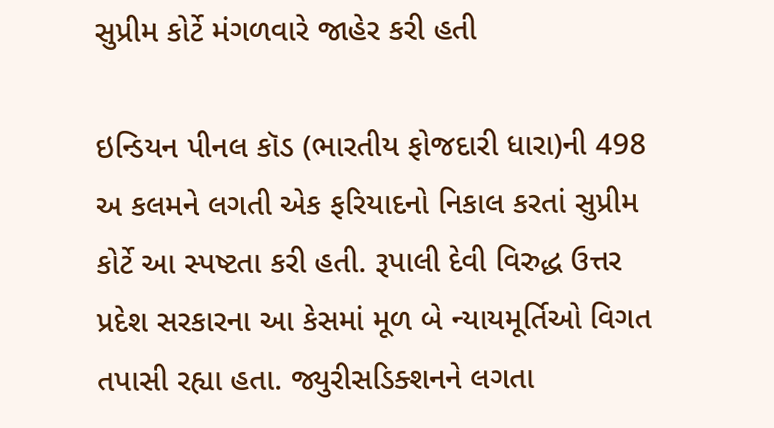સુપ્રીમ કોર્ટે મંગળવારે જાહેર કરી હતી

ઇન્ડિયન પીનલ કૉડ (ભારતીય ફોજદારી ધારા)ની 498 અ કલમને લગતી એક ફરિયાદનો નિકાલ કરતાં સુપ્રીમ કોર્ટે આ સ્પષ્ટતા કરી હતી. રૂપાલી દેવી વિરુદ્ધ ઉત્તર પ્રદેશ સરકારના આ કેસમાં મૂળ બે ન્યાયમૂર્તિઓ વિગત તપાસી રહ્યા હતા. જ્યુરીસડિક્શનને લગતા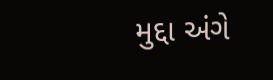મુદ્દા અંગે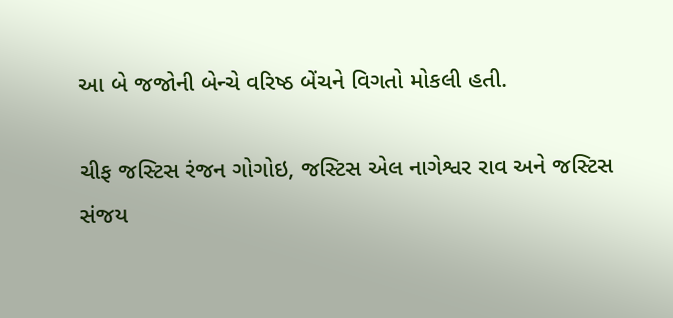આ બે જજોની બેન્ચે વરિષ્ઠ બેંચને વિગતો મોકલી હતી.

ચીફ જસ્ટિસ રંજન ગોગોઇ, જસ્ટિસ એલ નાગેશ્વર રાવ અને જસ્ટિસ સંજય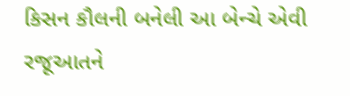કિસન કૌલની બનેલી આ બેન્ચે એવી રજૂઆતને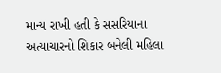માન્ય રાખી હતી કે સસરિયાના અત્યાચારનો શિકાર બનેલી મહિલા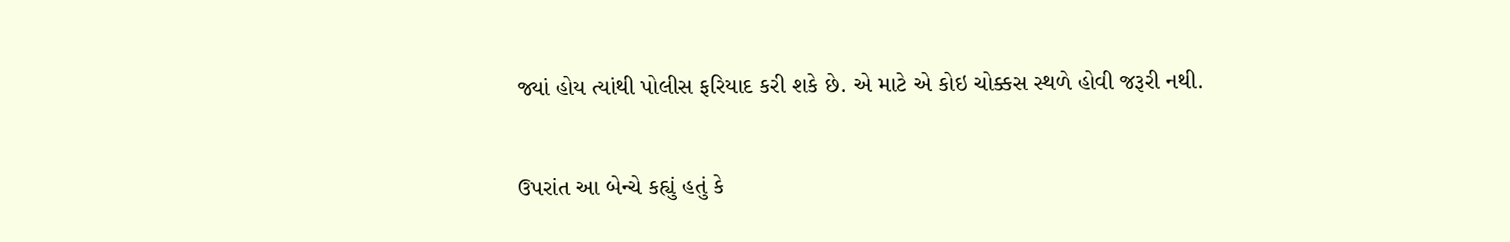જ્યાં હોય ત્યાંથી પોલીસ ફરિયાદ કરી શકે છે. એ માટે એ કોઇ ચોક્કસ સ્થળે હોવી જરૂરી નથી.


ઉપરાંત આ બેન્ચે કહ્યું હતું કે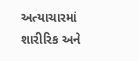અત્યાચારમાં શારીરિક અને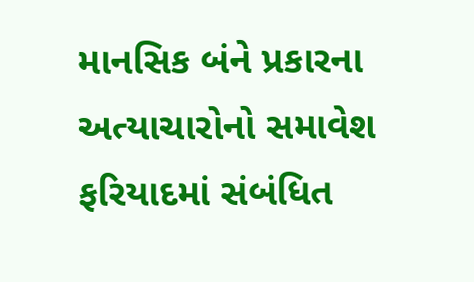માનસિક બંને પ્રકારના અત્યાચારોનો સમાવેશ ફરિયાદમાં સંબંધિત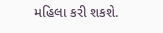મહિલા કરી શકશે.